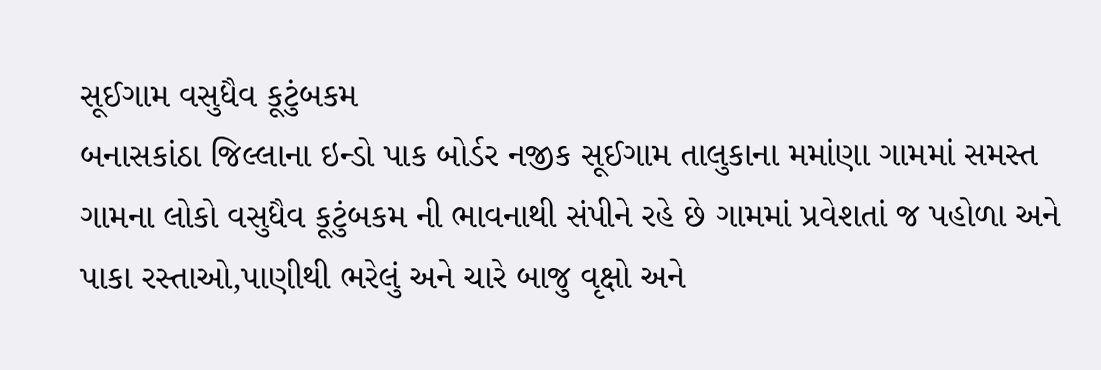સૂઈગામ વસુધૈવ કૂટુંબકમ
બનાસકાંઠા જિલ્લાના ઇન્ડો પાક બોર્ડર નજીક સૂઈગામ તાલુકાના મમાંણા ગામમાં સમસ્ત ગામના લોકો વસુધૈવ કૂટુંબકમ ની ભાવનાથી સંપીને રહે છે ગામમાં પ્રવેશતાં જ પહોળા અને પાકા રસ્તાઓ,પાણીથી ભરેલું અને ચારે બાજુ વૃક્ષો અને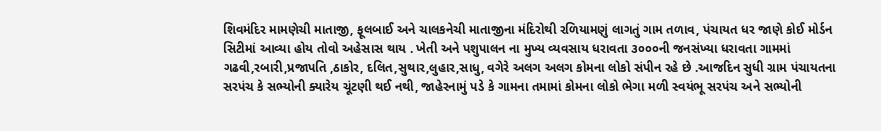શિવમંદિર મામણેચી માતાજી, ફૂલબાઈ અને ચાલકનેચી માતાજીના મંદિરોથી રળિયામણું લાગતું ગામ તળાવ, પંચાયત ધર જાણે કોઈ મોર્ડન સિટીમાં આવ્યા હોય તોવો અહેસાસ થાય . ખેતી અને પશુપાલન ના મુખ્ય વ્યવસાય ધરાવતા ૩૦૦૦ની જનસંખ્યા ધરાવતા ગામમાં ગઢવી,રબારી,પ્રજાપતિ ,ઠાકોર, દલિત,સુથાર,લુહાર,સાધુ, વગેરે અલગ અલગ કોમના લોકો સંપીન રહે છે .આજદિન સુધી ગ્રામ પંચાયતના સરપંચ કે સભ્યોની ક્યારેય ચૂંટણી થઈ નથી, જાહેરનામું પડે કે ગામના તમામાં કોમના લોકો ભેગા મળી સ્વયંભૂ સરપંચ અને સભ્યોની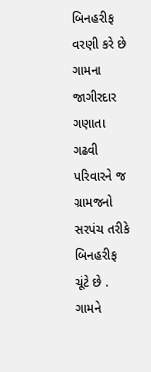બિનહરીફ વરણી કરે છે ગામના જાગીરદાર ગણાતા ગઢવી પરિવારને જ ગ્રામજનો સરપંચ તરીકે બિનહરીફ ચૂંટે છે . ગામને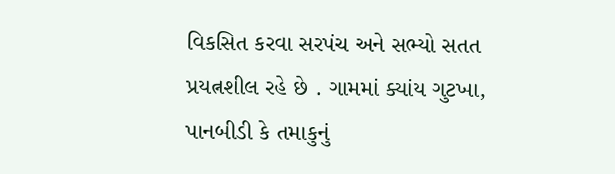વિકસિત કરવા સરપંચ અને સભ્યો સતત પ્રયત્નશીલ રહે છે . ગામમાં ક્યાંય ગુટખા, પાનબીડી કે તમાકુનું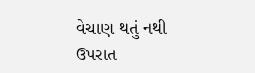વેચાણ થતું નથી ઉપરાત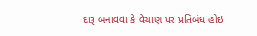દારૂ બનાવવા કે વેચાણ પર પ્રતિબંધ હોઇ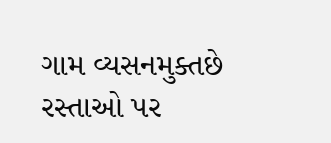ગામ વ્યસનમુક્તછે રસ્તાઓ પર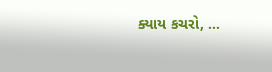ક્યાય કચરો, ...